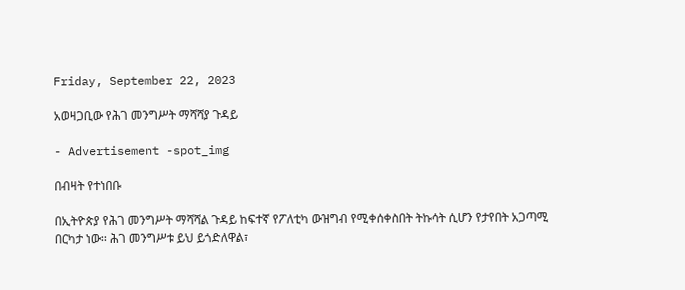Friday, September 22, 2023

አወዛጋቢው የሕገ መንግሥት ማሻሻያ ጉዳይ

- Advertisement -spot_img

በብዛት የተነበቡ

በኢትዮጵያ የሕገ መንግሥት ማሻሻል ጉዳይ ከፍተኛ የፖለቲካ ውዝግብ የሚቀሰቀስበት ትኩሳት ሲሆን የታየበት አጋጣሚ በርካታ ነው፡፡ ሕገ መንግሥቱ ይህ ይጎድለዋል፣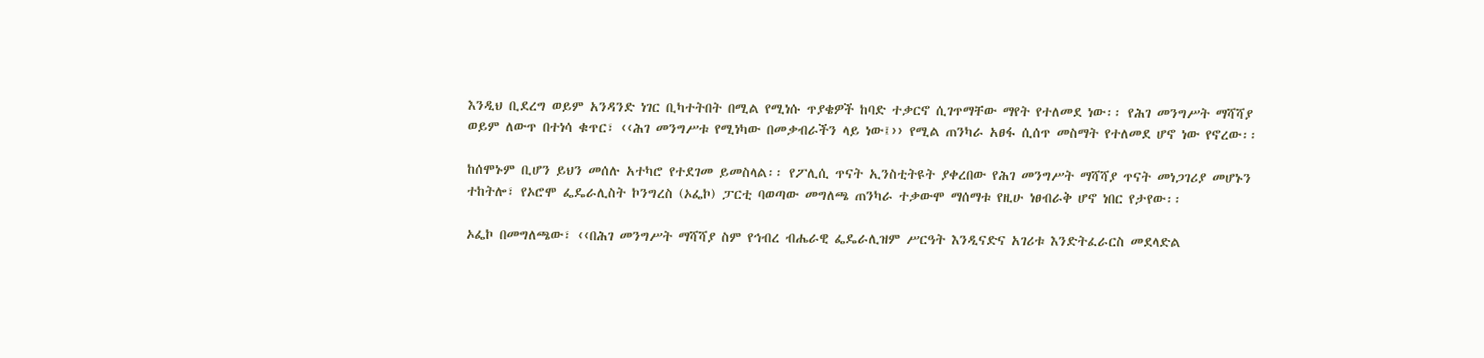እንዲህ ቢደረግ ወይም አንዳንድ ነገር ቢካተትበት በሚል የሚነሱ ጥያቄዎች ከባድ ተቃርኖ ሲገጥማቸው ማየት የተለመደ ነው፡፡ የሕገ መንግሥት ማሻሻያ ወይም ለውጥ በተነሳ ቁጥር፣ ‹‹ሕገ መንግሥቱ የሚነካው በመቃብራችን ላይ ነው፤›› የሚል ጠንካራ አፀፋ ሲሰጥ መስማት የተለመደ ሆኖ ነው የኖረው፡፡

ከሰሞኑም ቢሆን ይህን መሰሉ አተካሮ የተደገመ ይመስላል፡፡ የፖሊሲ ጥናት ኢንስቲትዩት ያቀረበው የሕገ መንግሥት ማሻሻያ ጥናት መነጋገሪያ መሆኑን ተከትሎ፣ የኦሮሞ ፌዴራሊስት ኮንግረስ (ኦፌኮ) ፓርቲ ባወጣው መግለጫ ጠንካራ ተቃውሞ ማሰማቱ የዚሁ ነፀብራቅ ሆኖ ነበር የታየው፡፡

ኦፌኮ በመግለጫው፣ ‹‹በሕገ መንግሥት ማሻሻያ ስም የኅብረ ብሔራዊ ፌዴራሊዝም ሥርዓት እንዲናድና አገሪቱ እንድትፈራርስ መደላድል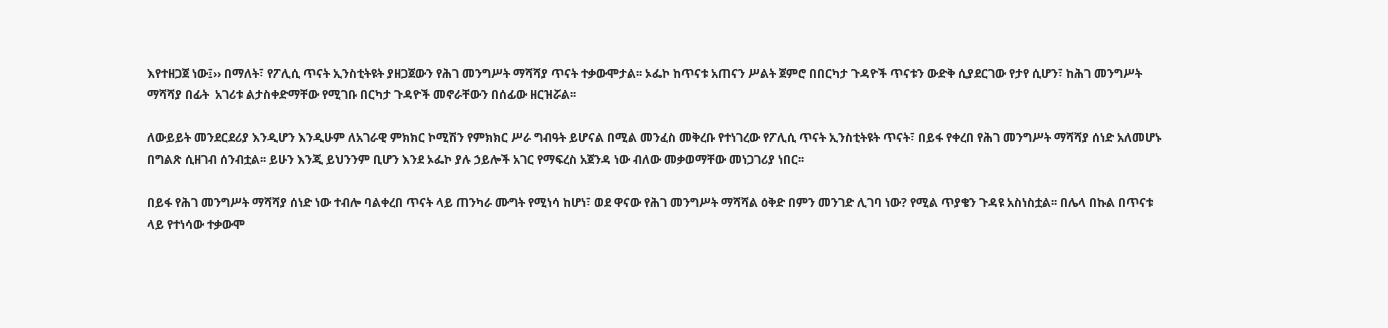እየተዘጋጀ ነው፤›› በማለት፣ የፖሊሲ ጥናት ኢንስቲትዩት ያዘጋጀውን የሕገ መንግሥት ማሻሻያ ጥናት ተቃውሞታል፡፡ ኦፌኮ ከጥናቱ አጠናን ሥልት ጀምሮ በበርካታ ጉዳዮች ጥናቱን ውድቅ ሲያደርገው የታየ ሲሆን፣ ከሕገ መንግሥት ማሻሻያ በፊት  አገሪቱ ልታስቀድማቸው የሚገቡ በርካታ ጉዳዮች መኖራቸውን በሰፊው ዘርዝሯል፡፡

ለውይይት መንደርደሪያ እንዲሆን እንዲሁም ለአገራዊ ምክክር ኮሚሽን የምክክር ሥራ ግብዓት ይሆናል በሚል መንፈስ መቅረቡ የተነገረው የፖሊሲ ጥናት ኢንስቲትዩት ጥናት፣ በይፋ የቀረበ የሕገ መንግሥት ማሻሻያ ሰነድ አለመሆኑ በግልጽ ሲዘገብ ሰንብቷል፡፡ ይሁን እንጂ ይህንንም ቢሆን እንደ ኦፌኮ ያሉ ኃይሎች አገር የማፍረስ አጀንዳ ነው ብለው መቃወማቸው መነጋገሪያ ነበር፡፡

በይፋ የሕገ መንግሥት ማሻሻያ ሰነድ ነው ተብሎ ባልቀረበ ጥናት ላይ ጠንካራ ሙግት የሚነሳ ከሆነ፣ ወደ ዋናው የሕገ መንግሥት ማሻሻል ዕቅድ በምን መንገድ ሊገባ ነው? የሚል ጥያቄን ጉዳዩ አስነስቷል፡፡ በሌላ በኩል በጥናቱ ላይ የተነሳው ተቃውሞ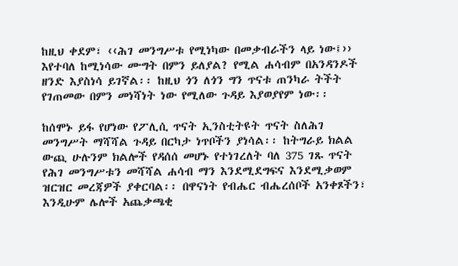ከዚህ ቀደም፣ ‹‹ሕገ መንግሥቱ የሚነካው በመቃብራችን ላይ ነው፤›› እየተባለ ከሚነሳው ሙግት በምን ይለያል? የሚል ሐሳብም በአንዳንዶች ዘንድ እያስነሳ ይገኛል፡፡ ከዚህ ጎን ለጎን ግን ጥናቱ ጠንካራ ትችት የገጠመው በምን መነሻነት ነው የሚለው ጉዳይ እያወያየም ነው፡፡

ከሰሞኑ ይፋ የሆነው የፖሊሲ ጥናት ኢንስቲትዩት ጥናት ስለሕገ መንግሥት ማሻሻል ጉዳይ በርካታ ነጥቦችን ያነሳል፡፡ ከትግራይ ክልል ውጪ ሁሉንም ክልሎች የዳሰሰ መሆኑ የተነገረለት ባለ 375 ገጹ ጥናት የሕገ መንግሥቱን መሻሻል ሐሳብ ማን እንደሚደግፍና እንደሚቃወም ዝርዝር መረጃዎች ያቀርባል፡፡ በዋናነት የብሔር ብሔረሰቦች አንቀጾችን፣ እንዲሁም ሌሎች አጨቃጫቂ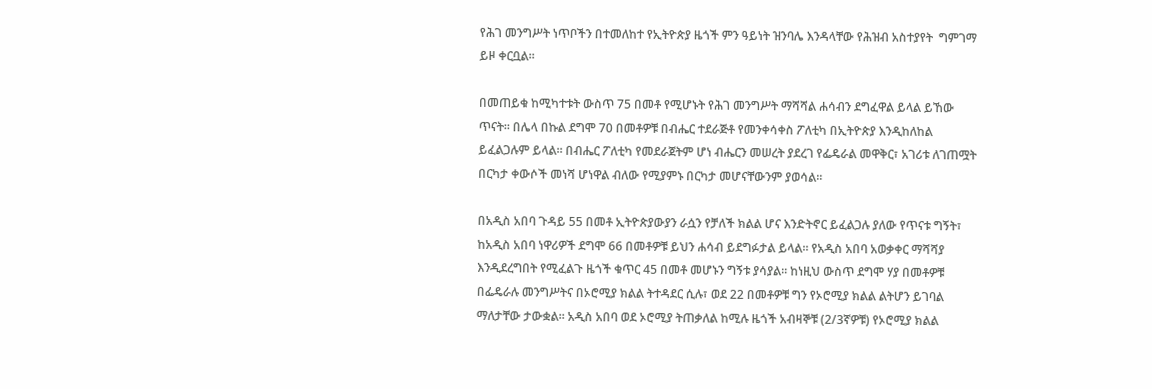የሕገ መንግሥት ነጥቦችን በተመለከተ የኢትዮጵያ ዜጎች ምን ዓይነት ዝንባሌ እንዳላቸው የሕዝብ አስተያየት  ግምገማ ይዞ ቀርቧል፡፡

በመጠይቁ ከሚካተቱት ውስጥ 75 በመቶ የሚሆኑት የሕገ መንግሥት ማሻሻል ሐሳብን ደግፈዋል ይላል ይኸው ጥናት፡፡ በሌላ በኩል ደግሞ 70 በመቶዎቹ በብሔር ተደራጅቶ የመንቀሳቀስ ፖለቲካ በኢትዮጵያ እንዲከለከል ይፈልጋሉም ይላል፡፡ በብሔር ፖለቲካ የመደራጀትም ሆነ ብሔርን መሠረት ያደረገ የፌዴራል መዋቅር፣ አገሪቱ ለገጠሟት በርካታ ቀውሶች መነሻ ሆነዋል ብለው የሚያምኑ በርካታ መሆናቸውንም ያወሳል፡፡

በአዲስ አበባ ጉዳይ 55 በመቶ ኢትዮጵያውያን ራሷን የቻለች ክልል ሆና እንድትኖር ይፈልጋሉ ያለው የጥናቱ ግኝት፣ ከአዲስ አበባ ነዋሪዎች ደግሞ 66 በመቶዎቹ ይህን ሐሳብ ይደግፉታል ይላል፡፡ የአዲስ አበባ አወቃቀር ማሻሻያ እንዲደረግበት የሚፈልጉ ዜጎች ቁጥር 45 በመቶ መሆኑን ግኝቱ ያሳያል፡፡ ከነዚህ ውስጥ ደግሞ ሃያ በመቶዎቹ በፌዴራሉ መንግሥትና በኦሮሚያ ክልል ትተዳደር ሲሉ፣ ወደ 22 በመቶዎቹ ግን የኦሮሚያ ክልል ልትሆን ይገባል ማለታቸው ታውቋል፡፡ አዲስ አበባ ወደ ኦሮሚያ ትጠቃለል ከሚሉ ዜጎች አብዛኞቹ (2/3ኛዎቹ) የኦሮሚያ ክልል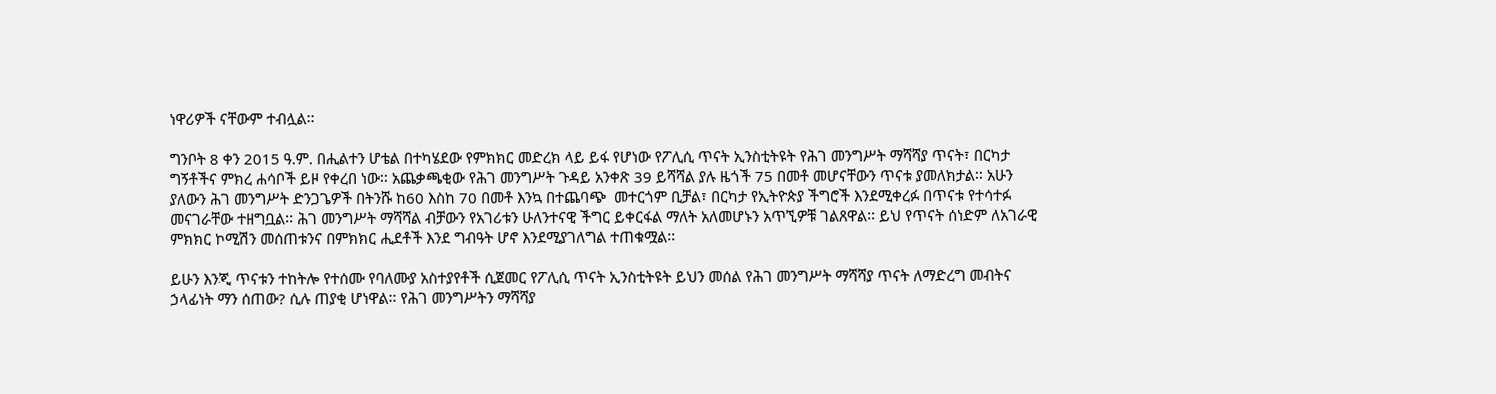ነዋሪዎች ናቸውም ተብሏል፡፡

ግንቦት 8 ቀን 2015 ዓ.ም. በሒልተን ሆቴል በተካሄደው የምክክር መድረክ ላይ ይፋ የሆነው የፖሊሲ ጥናት ኢንስቲትዩት የሕገ መንግሥት ማሻሻያ ጥናት፣ በርካታ ግኝቶችና ምክረ ሐሳቦች ይዞ የቀረበ ነው፡፡ አጨቃጫቂው የሕገ መንግሥት ጉዳይ አንቀጽ 39 ይሻሻል ያሉ ዜጎች 75 በመቶ መሆናቸውን ጥናቱ ያመለክታል፡፡ አሁን ያለውን ሕገ መንግሥት ድንጋጌዎች በትንሹ ከ60 እስከ 70 በመቶ እንኳ በተጨባጭ  መተርጎም ቢቻል፣ በርካታ የኢትዮጵያ ችግሮች እንደሚቀረፉ በጥናቱ የተሳተፉ መናገራቸው ተዘግቧል፡፡ ሕገ መንግሥት ማሻሻል ብቻውን የአገሪቱን ሁለንተናዊ ችግር ይቀርፋል ማለት አለመሆኑን አጥኚዎቹ ገልጸዋል፡፡ ይህ የጥናት ሰነድም ለአገራዊ ምክክር ኮሚሽን መሰጠቱንና በምክክር ሒደቶች እንደ ግብዓት ሆኖ እንደሚያገለግል ተጠቁሟል፡፡

ይሁን እንጂ ጥናቱን ተከትሎ የተሰሙ የባለሙያ አስተያየቶች ሲጀመር የፖሊሲ ጥናት ኢንስቲትዩት ይህን መሰል የሕገ መንግሥት ማሻሻያ ጥናት ለማድረግ መብትና ኃላፊነት ማን ሰጠው? ሲሉ ጠያቂ ሆነዋል፡፡ የሕገ መንግሥትን ማሻሻያ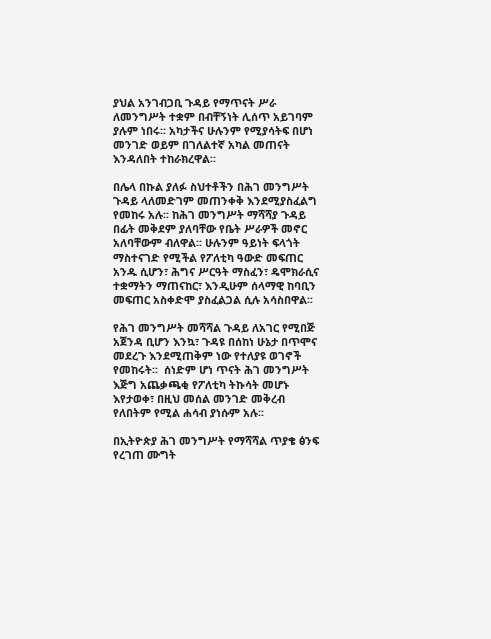ያህል አንገብጋቢ ጉዳይ የማጥናት ሥራ ለመንግሥት ተቋም በብቸኝነት ሊሰጥ አይገባም ያሉም ነበሩ፡፡ አካታችና ሁሉንም የሚያሳትፍ በሆነ መንገድ ወይም በገለልተኛ አካል መጠናት እንዳለበት ተከራክረዋል፡፡

በሌላ በኩል ያለፉ ስህተቶችን በሕገ መንግሥት ጉዳይ ላለመድገም መጠንቀቅ እንደሚያስፈልግ የመከሩ አሉ፡፡ ከሕገ መንግሥት ማሻሻያ ጉዳይ በፊት መቅደም ያለባቸው የቤት ሥራዎች መኖር አለባቸውም ብለዋል፡፡ ሁሉንም ዓይነት ፍላጎት ማስተናገድ የሚችል የፖለቲካ ዓውድ መፍጠር አንዱ ሲሆን፣ ሕግና ሥርዓት ማስፈን፣ ዴሞክራሲና ተቋማትን ማጠናከር፣ እንዲሁም ሰላማዊ ከባቢን መፍጠር አስቀድሞ ያስፈልጋል ሲሉ አሳስበዋል፡፡

የሕገ መንግሥት መሻሻል ጉዳይ ለአገር የሚበጅ አጀንዳ ቢሆን እንኳ፣ ጉዳዩ በሰከነ ሁኔታ በጥሞና መደረጉ እንደሚጠቅም ነው የተለያዩ ወገኖች የመከሩት፡፡  ሰነድም ሆነ ጥናት ሕገ መንግሥት እጅግ አጨቃጫቂ የፖለቲካ ትኩሳት መሆኑ እየታወቀ፣ በዚህ መሰል መንገድ መቅረብ የለበትም የሚል ሐሳብ ያነሱም አሉ፡፡

በኢትዮጵያ ሕገ መንግሥት የማሻሻል ጥያቄ ፅንፍ የረገጠ ሙግት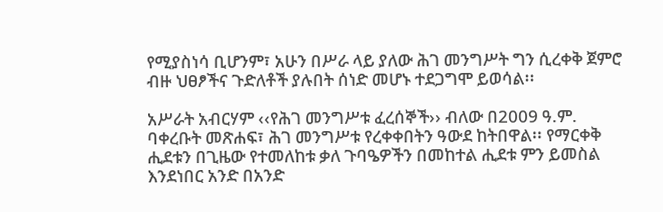የሚያስነሳ ቢሆንም፣ አሁን በሥራ ላይ ያለው ሕገ መንግሥት ግን ሲረቀቅ ጀምሮ ብዙ ህፀፆችና ጉድለቶች ያሉበት ሰነድ መሆኑ ተደጋግሞ ይወሳል፡፡

አሥራት አብርሃም ‹‹የሕገ መንግሥቱ ፈረሰኞች›› ብለው በ2009 ዓ.ም. ባቀረቡት መጽሐፍ፣ ሕገ መንግሥቱ የረቀቀበትን ዓውደ ከትበዋል፡፡ የማርቀቅ ሒደቱን በጊዜው የተመለከቱ ቃለ ጉባዔዎችን በመከተል ሒደቱ ምን ይመስል እንደነበር አንድ በአንድ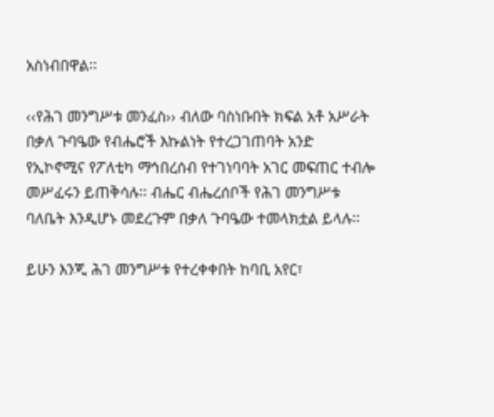አስነብበዋል፡፡

‹‹የሕገ መንግሥቱ መንፈስ›› ብለው ባስነቡበት ክፍል አቶ አሥራት በቃለ ጉባዔው የብሔሮች እኩልነት የተረጋገጠባት አንድ የኢኮኖሚና የፖለቲካ ማኅበረሰብ የተገነባባት አገር መፍጠር ተብሎ መሥፈሩን ይጠቅሳሉ፡፡ ብሔር ብሔረሰቦች የሕገ መንግሥቱ ባለቤት እንዲሆኑ መደረጉም በቃለ ጉባዔው ተመላክቷል ይላሉ፡፡

ይሁን እንጂ ሕገ መንግሥቱ የተረቀቀበት ከባቢ አየር፣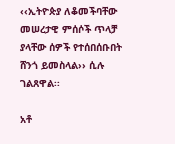‹‹ኢትዮጵያ ለቆመችባቸው መሠረታዊ ምሰሶች ጥላቻ ያላቸው ሰዎች የተሰበሰቡበት ሸንጎ ይመስላል›› ሲሉ ገልጸዋል፡፡

አቶ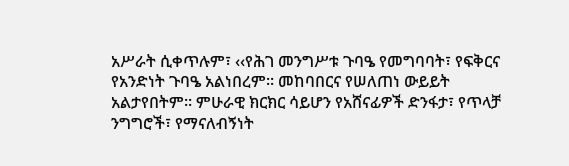አሥራት ሲቀጥሉም፣ ‹‹የሕገ መንግሥቱ ጉባዔ የመግባባት፣ የፍቅርና የአንድነት ጉባዔ አልነበረም፡፡ መከባበርና የሠለጠነ ውይይት አልታየበትም፡፡ ምሁራዊ ክርክር ሳይሆን የአሸናፊዎች ድንፋታ፣ የጥላቻ ንግግሮች፣ የማናለብኝነት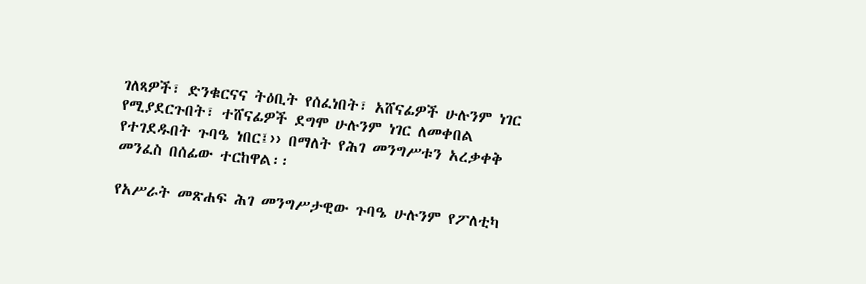ገለጻዎች፣ ድንቁርናና ትዕቢት የሰፈነበት፣ አሸናፊዎች ሁሉንም ነገር የሚያደርጉበት፣ ተሸናፊዎች ደግሞ ሁሉንም ነገር ለመቀበል የተገደዱበት ጉባዔ ነበር፤›› በማለት የሕገ መንግሥቱን አረቃቀቅ መንፈስ በሰፊው ተርከዋል፡፡

የአሥራት መጽሐፍ ሕገ መንግሥታዊው ጉባዔ ሁሉንም የፖለቲካ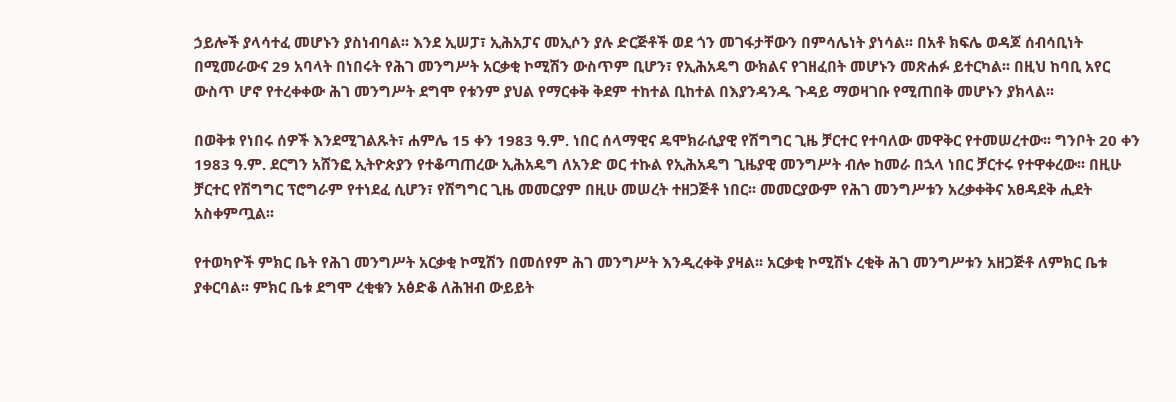ኃይሎች ያላሳተፈ መሆኑን ያስነብባል፡፡ እንደ ኢሠፓ፣ ኢሕአፓና መኢሶን ያሉ ድርጅቶች ወደ ጎን መገፋታቸውን በምሳሌነት ያነሳል፡፡ በአቶ ክፍሌ ወዳጆ ሰብሳቢነት በሚመራውና 29 አባላት በነበሩት የሕገ መንግሥት አርቃቂ ኮሚሽን ውስጥም ቢሆን፣ የኢሕአዴግ ውክልና የገዘፈበት መሆኑን መጽሐፉ ይተርካል፡፡ በዚህ ከባቢ አየር ውስጥ ሆኖ የተረቀቀው ሕገ መንግሥት ደግሞ የቱንም ያህል የማርቀቅ ቅደም ተከተል ቢከተል በእያንዳንዱ ጉዳይ ማወዛገቡ የሚጠበቅ መሆኑን ያክላል፡፡

በወቅቱ የነበሩ ሰዎች እንደሚገልጹት፣ ሐምሌ 15 ቀን 1983 ዓ.ም. ነበር ሰላማዊና ዴሞክራሲያዊ የሽግግር ጊዜ ቻርተር የተባለው መዋቅር የተመሠረተው፡፡ ግንቦት 20 ቀን 1983 ዓ.ም. ደርግን አሸንፎ ኢትዮጵያን የተቆጣጠረው ኢሕአዴግ ለአንድ ወር ተኩል የኢሕአዴግ ጊዜያዊ መንግሥት ብሎ ከመራ በኋላ ነበር ቻርተሩ የተዋቀረው፡፡ በዚሁ ቻርተር የሽግግር ፕሮግራም የተነደፈ ሲሆን፣ የሽግግር ጊዜ መመርያም በዚሁ መሠረት ተዘጋጅቶ ነበር፡፡ መመርያውም የሕገ መንግሥቱን አረቃቀቅና አፀዳደቅ ሒደት አስቀምጧል፡፡

የተወካዮች ምክር ቤት የሕገ መንግሥት አርቃቂ ኮሚሽን በመሰየም ሕገ መንግሥት እንዲረቀቅ ያዛል፡፡ አርቃቂ ኮሚሽኑ ረቂቅ ሕገ መንግሥቱን አዘጋጅቶ ለምክር ቤቱ ያቀርባል፡፡ ምክር ቤቱ ደግሞ ረቂቁን አፅድቆ ለሕዝብ ውይይት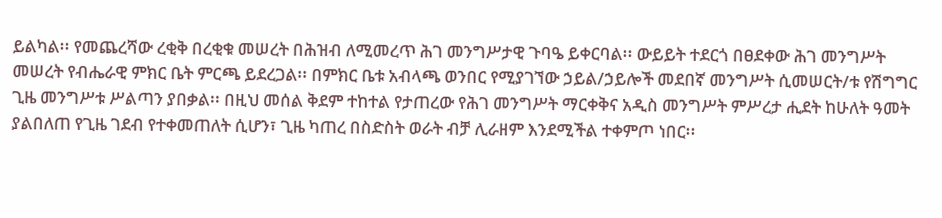ይልካል፡፡ የመጨረሻው ረቂቅ በረቂቁ መሠረት በሕዝብ ለሚመረጥ ሕገ መንግሥታዊ ጉባዔ ይቀርባል፡፡ ውይይት ተደርጎ በፀደቀው ሕገ መንግሥት መሠረት የብሔራዊ ምክር ቤት ምርጫ ይደረጋል፡፡ በምክር ቤቱ አብላጫ ወንበር የሚያገኘው ኃይል/ኃይሎች መደበኛ መንግሥት ሲመሠርት/ቱ የሽግግር ጊዜ መንግሥቱ ሥልጣን ያበቃል፡፡ በዚህ መሰል ቅደም ተከተል የታጠረው የሕገ መንግሥት ማርቀቅና አዲስ መንግሥት ምሥረታ ሒደት ከሁለት ዓመት ያልበለጠ የጊዜ ገደብ የተቀመጠለት ሲሆን፣ ጊዜ ካጠረ በስድስት ወራት ብቻ ሊራዘም እንደሚችል ተቀምጦ ነበር፡፡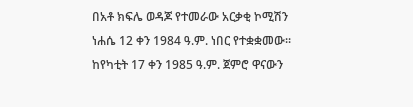በአቶ ክፍሌ ወዳጆ የተመራው አርቃቂ ኮሚሽን ነሐሴ 12 ቀን 1984 ዓ.ም. ነበር የተቋቋመው፡፡ ከየካቲት 17 ቀን 1985 ዓ.ም. ጀምሮ ዋናውን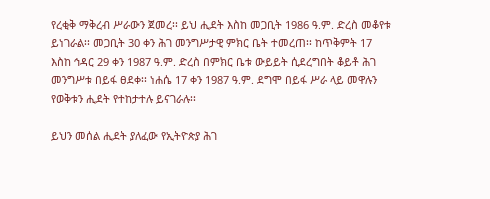የረቂቅ ማቅረብ ሥራውን ጀመረ፡፡ ይህ ሒደት እስከ መጋቢት 1986 ዓ.ም. ድረስ መቆየቱ ይነገራል፡፡ መጋቢት 30 ቀን ሕገ መንግሥታዊ ምክር ቤት ተመረጠ፡፡ ከጥቅምት 17 እስከ ኅዳር 29 ቀን 1987 ዓ.ም. ድረስ በምክር ቤቱ ውይይት ሲደረግበት ቆይቶ ሕገ መንግሥቱ በይፋ ፀደቀ፡፡ ነሐሴ 17 ቀን 1987 ዓ.ም. ደግሞ በይፋ ሥራ ላይ መዋሉን የወቅቱን ሒደት የተከታተሉ ይናገራሉ፡፡

ይህን መሰል ሒደት ያለፈው የኢትዮጵያ ሕገ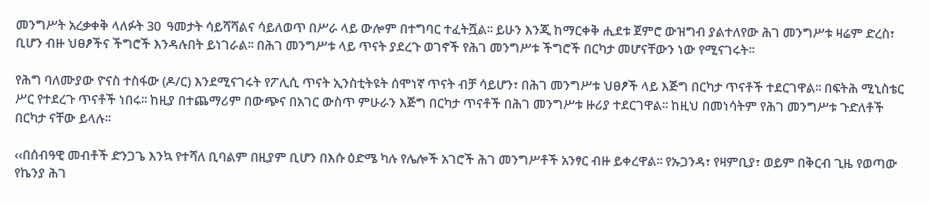መንግሥት አረቃቀቅ ላለፉት 30  ዓመታት ሳይሻሻልና ሳይለወጥ በሥራ ላይ ውሎም በተግባር ተፈትሿል፡፡ ይሁን እንጂ ከማርቀቅ ሒደቱ ጀምሮ ውዝግብ ያልተለየው ሕገ መንግሥቱ ዛሬም ድረስ፣ ቢሆን ብዙ ህፀፆችና ችግሮች እንዳሉበት ይነገራል፡፡ በሕገ መንግሥቱ ላይ ጥናት ያደረጉ ወገኖች የሕገ መንግሥቱ ችግሮች በርካታ መሆናቸውን ነው የሚናገሩት፡፡

የሕግ ባለሙያው ዮናስ ተስፋው (ዶ/ር) እንደሚናገሩት የፖሊሲ ጥናት ኢንስቲትዩት ሰሞነኛ ጥናት ብቻ ሳይሆን፣ በሕገ መንግሥቱ ህፀፆች ላይ እጅግ በርካታ ጥናቶች ተደርገዋል፡፡ በፍትሕ ሚኒስቴር ሥር የተደረጉ ጥናቶች ነበሩ፡፡ ከዚያ በተጨማሪም በውጭና በአገር ውስጥ ምሁራን እጅግ በርካታ ጥናቶች በሕገ መንግሥቱ ዙሪያ ተደርገዋል፡፡ ከዚህ በመነሳትም የሕገ መንግሥቱ ጉድለቶች በርካታ ናቸው ይላሉ፡፡

‹‹በሰብዓዊ መብቶች ድንጋጌ እንኳ የተሻለ ቢባልም በዚያም ቢሆን በእሱ ዕድሜ ካሉ የሌሎች አገሮች ሕገ መንግሥቶች አንፃር ብዙ ይቀረዋል፡፡ የኡጋንዳ፣ የዛምቢያ፣ ወይም በቅርብ ጊዜ የወጣው የኬንያ ሕገ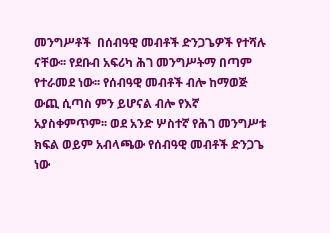መንግሥቶች  በሰብዓዊ መብቶች ድንጋጌዎች የተሻሉ ናቸው፡፡ የደቡብ አፍሪካ ሕገ መንግሥትማ በጣም የተራመደ ነው፡፡ የሰብዓዊ መብቶች ብሎ ከማወጅ ውጪ ሲጣስ ምን ይሆናል ብሎ የእኛ አያስቀምጥም፡፡ ወደ አንድ ሦስተኛ የሕገ መንግሥቱ ክፍል ወይም አብላጫው የሰብዓዊ መብቶች ድንጋጌ ነው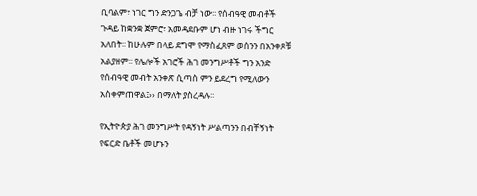ቢባልም፣ ነገር ግን ድንጋጌ ብቻ ነው፡፡ የሰብዓዊ መብቶች ጉዳይ ከቋንቋ ጀምሮ፣ አመዳደቡም ሆነ ብዙ ነገሩ ችግር አለበት፡፡ ከሁሉም በላይ ደግሞ የማስፈጸም ወሰንን በአንቀጾቹ አልያዘም፡፡ የሌሎች አገሮች ሕገ መንግሥቶች ግን አንድ የሰብዓዊ መብት አንቀጽ ሲጣስ ምን ይደረግ የሚለውን  አስቀምጠዋል፤›› በማለት ያስረዳሉ፡፡

የኢትዮጵያ ሕገ መንግሥት የዳኝነት ሥልጣንን በብቸኝነት የፍርድ ቤቶች መሆኑን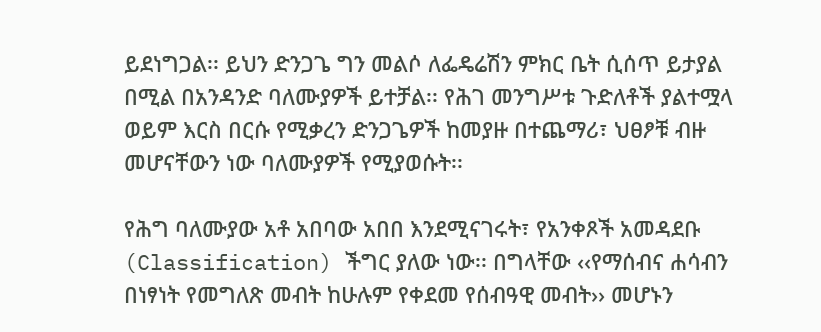ይደነግጋል፡፡ ይህን ድንጋጌ ግን መልሶ ለፌዴሬሽን ምክር ቤት ሲሰጥ ይታያል በሚል በአንዳንድ ባለሙያዎች ይተቻል፡፡ የሕገ መንግሥቱ ጉድለቶች ያልተሟላ ወይም እርስ በርሱ የሚቃረን ድንጋጌዎች ከመያዙ በተጨማሪ፣ ህፀፆቹ ብዙ መሆናቸውን ነው ባለሙያዎች የሚያወሱት፡፡

የሕግ ባለሙያው አቶ አበባው አበበ እንደሚናገሩት፣ የአንቀጾች አመዳደቡ (Classification) ችግር ያለው ነው፡፡ በግላቸው ‹‹የማሰብና ሐሳብን በነፃነት የመግለጽ መብት ከሁሉም የቀደመ የሰብዓዊ መብት›› መሆኑን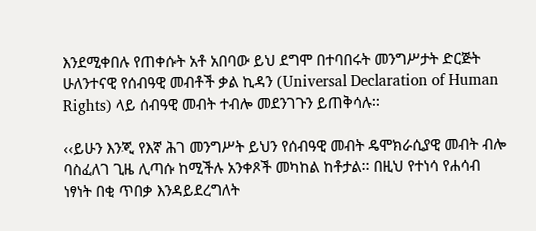እንደሚቀበሉ የጠቀሱት አቶ አበባው ይህ ደግሞ በተባበሩት መንግሥታት ድርጅት ሁለንተናዊ የሰብዓዊ መብቶች ቃል ኪዳን (Universal Declaration of Human Rights) ላይ ሰብዓዊ መብት ተብሎ መደንገጉን ይጠቅሳሉ፡፡

‹‹ይሁን እንጂ የእኛ ሕገ መንግሥት ይህን የሰብዓዊ መብት ዴሞክራሲያዊ መብት ብሎ ባስፈለገ ጊዜ ሊጣሱ ከሚችሉ አንቀጾች መካከል ከቶታል፡፡ በዚህ የተነሳ የሐሳብ ነፃነት በቂ ጥበቃ እንዳይደረግለት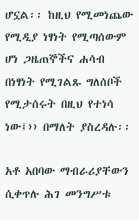ሆኗል፡፡ ከዚህ የሚመነጨው የሚዲያ ነፃነት የሚጣሰውም ሆነ ጋዜጠኞችና ሐሳብ በነፃነት የሚገልጹ ግለሰቦች የሚታሰሩት በዚህ የተነሳ ነው፤›› በማለት ያስረዳሉ፡፡

አቶ አበባው ማብራሪያቸውን ሲቀጥሉ ሕገ መንግሥቱ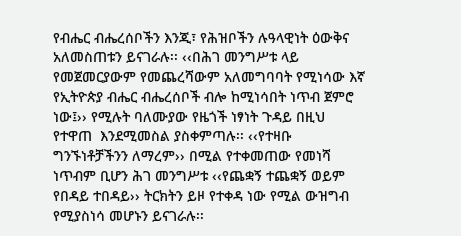የብሔር ብሔረሰቦችን እንጂ፣ የሕዝቦችን ሉዓላዊነት ዕውቅና አለመስጠቱን ይናገራሉ፡፡ ‹‹በሕገ መንግሥቱ ላይ የመጀመርያውም የመጨረሻውም አለመግባባት የሚነሳው እኛ የኢትዮጵያ ብሔር ብሔረሰቦች ብሎ ከሚነሳበት ነጥብ ጀምሮ ነው፤›› የሚሉት ባለሙያው የዜጎች ነፃነት ጉዳይ በዚህ የተዋጠ  እንደሚመስል ያስቀምጣሉ፡፡ ‹‹የተዛቡ ግንኙነቶቻችንን ለማረም›› በሚል የተቀመጠው የመነሻ ነጥብም ቢሆን ሕገ መንግሥቱ ‹‹የጨቋኝ ተጨቋኝ ወይም የበዳይ ተበዳይ›› ትርክትን ይዞ የተቀዳ ነው የሚል ውዝግብ የሚያስነሳ መሆኑን ይናገራሉ፡፡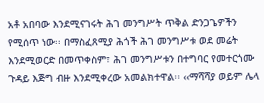አቶ አበባው እንደሚናገሩት ሕገ መንግሥት ጥቅል ድንጋጌዎችን የሚሰጥ ነው፡፡ በማስፈጸሚያ ሕጎች ሕገ መንግሥቱ ወደ መሬት እንደሚወርድ በመጥቀስም፣ ሕገ መንግሥቱን በተግባር የመተርጎሙ ጉዳይ እጅግ ብዙ እንደሚቀረው አመልክተዋል፡፡ ‹‹ማሻሻያ ወይም ሌላ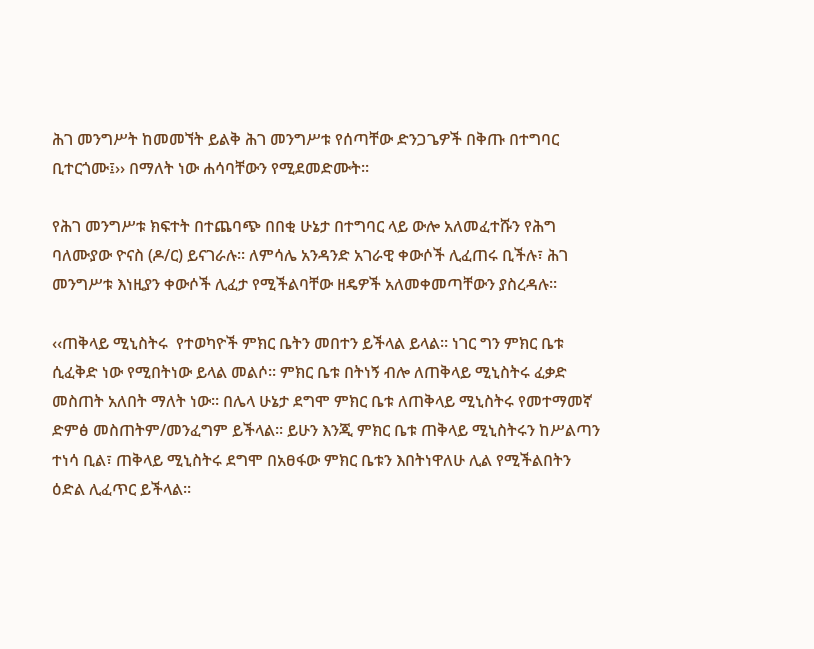ሕገ መንግሥት ከመመኘት ይልቅ ሕገ መንግሥቱ የሰጣቸው ድንጋጌዎች በቅጡ በተግባር ቢተርጎሙ፤›› በማለት ነው ሐሳባቸውን የሚደመድሙት፡፡

የሕገ መንግሥቱ ክፍተት በተጨባጭ በበቂ ሁኔታ በተግባር ላይ ውሎ አለመፈተሹን የሕግ ባለሙያው ዮናስ (ዶ/ር) ይናገራሉ፡፡ ለምሳሌ አንዳንድ አገራዊ ቀውሶች ሊፈጠሩ ቢችሉ፣ ሕገ መንግሥቱ እነዚያን ቀውሶች ሊፈታ የሚችልባቸው ዘዴዎች አለመቀመጣቸውን ያስረዳሉ፡፡

‹‹ጠቅላይ ሚኒስትሩ  የተወካዮች ምክር ቤትን መበተን ይችላል ይላል፡፡ ነገር ግን ምክር ቤቱ ሲፈቅድ ነው የሚበትነው ይላል መልሶ፡፡ ምክር ቤቱ በትነኝ ብሎ ለጠቅላይ ሚኒስትሩ ፈቃድ መስጠት አለበት ማለት ነው፡፡ በሌላ ሁኔታ ደግሞ ምክር ቤቱ ለጠቅላይ ሚኒስትሩ የመተማመኛ ድምፅ መስጠትም/መንፈግም ይችላል፡፡ ይሁን እንጂ ምክር ቤቱ ጠቅላይ ሚኒስትሩን ከሥልጣን ተነሳ ቢል፣ ጠቅላይ ሚኒስትሩ ደግሞ በአፀፋው ምክር ቤቱን እበትነዋለሁ ሊል የሚችልበትን ዕድል ሊፈጥር ይችላል፡፡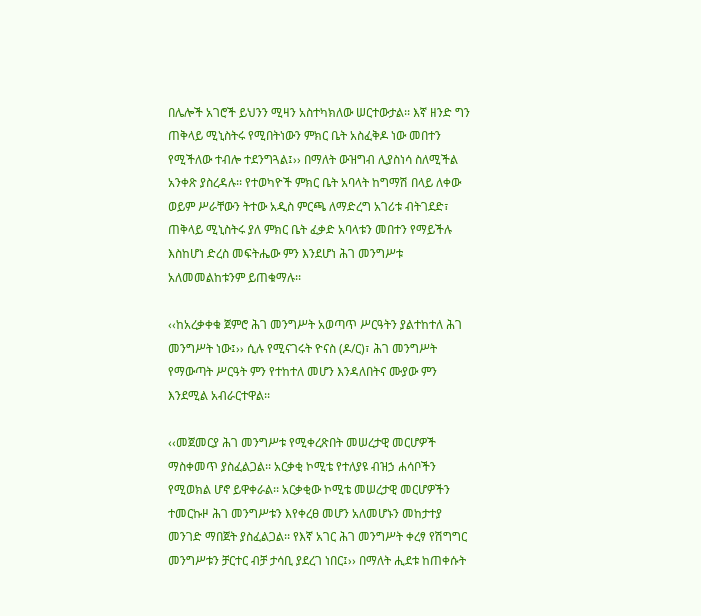በሌሎች አገሮች ይህንን ሚዛን አስተካክለው ሠርተውታል፡፡ እኛ ዘንድ ግን ጠቅላይ ሚኒስትሩ የሚበትነውን ምክር ቤት አስፈቅዶ ነው መበተን የሚችለው ተብሎ ተደንግጓል፤›› በማለት ውዝግብ ሊያስነሳ ስለሚችል አንቀጽ ያስረዳሉ፡፡ የተወካዮች ምክር ቤት አባላት ከግማሽ በላይ ለቀው ወይም ሥራቸውን ትተው አዲስ ምርጫ ለማድረግ አገሪቱ ብትገደድ፣ ጠቅላይ ሚኒስትሩ ያለ ምክር ቤት ፈቃድ አባላቱን መበተን የማይችሉ እስከሆነ ድረስ መፍትሔው ምን እንደሆነ ሕገ መንግሥቱ አለመመልከቱንም ይጠቁማሉ፡፡

‹‹ከአረቃቀቁ ጀምሮ ሕገ መንግሥት አወጣጥ ሥርዓትን ያልተከተለ ሕገ መንግሥት ነው፤›› ሲሉ የሚናገሩት ዮናስ (ዶ/ር)፣ ሕገ መንግሥት የማውጣት ሥርዓት ምን የተከተለ መሆን እንዳለበትና ሙያው ምን እንደሚል አብራርተዋል፡፡

‹‹መጀመርያ ሕገ መንግሥቱ የሚቀረጽበት መሠረታዊ መርሆዎች ማስቀመጥ ያስፈልጋል፡፡ አርቃቂ ኮሚቴ የተለያዩ ብዝኃ ሐሳቦችን የሚወክል ሆኖ ይዋቀራል፡፡ አርቃቂው ኮሚቴ መሠረታዊ መርሆዎችን ተመርኩዞ ሕገ መንግሥቱን እየቀረፀ መሆን አለመሆኑን መከታተያ መንገድ ማበጀት ያስፈልጋል፡፡ የእኛ አገር ሕገ መንግሥት ቀረፃ የሽግግር መንግሥቱን ቻርተር ብቻ ታሳቢ ያደረገ ነበር፤›› በማለት ሒደቱ ከጠቀሱት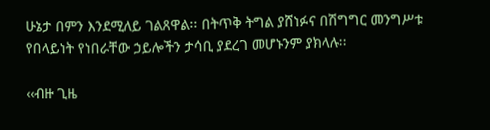ሁኔታ በምን እንደሚለይ ገልጸዋል፡፡ በትጥቅ ትግል ያሸነፉና በሽግግር መንግሥቱ የበላይነት የነበራቸው ኃይሎችን ታሳቢ ያደረገ መሆኑንም ያክላሉ፡፡

‹‹ብዙ ጊዜ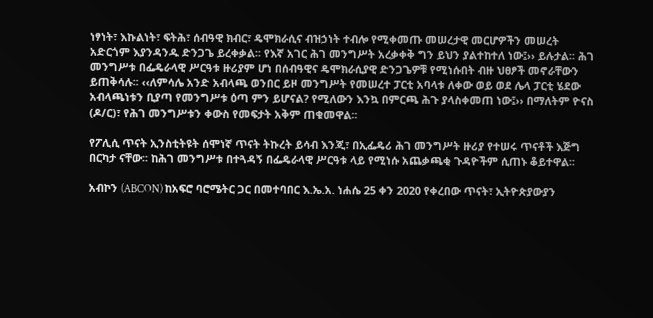ነፃነት፣ እኩልነት፣ ፍትሕ፣ ሰብዓዊ ክብር፣ ዴሞክራሲና ብዝኃነት ተብሎ የሚቀመጡ መሠረታዊ መርሆዎችን መሠረት አድርጎም እያንዳንዱ ድንጋጌ ይረቀቃል፡፡ የእኛ አገር ሕገ መንግሥት አረቃቀቅ ግን ይህን ያልተከተለ ነው፤›› ይሉታል፡፡ ሕገ መንግሥቱ በፌዴራላዊ ሥርዓቱ ዙሪያም ሆነ በሰብዓዊና ዴሞክራሲያዊ ድንጋጌዎቹ የሚነሱበት ብዙ ህፀፆች መኖራቸውን ይጠቅሳሉ፡፡ ‹‹ለምሳሌ አንድ አብላጫ ወንበር ይዞ መንግሥት የመሠረተ ፓርቲ አባላቱ ለቀው ወይ ወደ ሌላ ፓርቲ ሄደው አብላጫነቱን ቢያጣ የመንግሥቱ ዕጣ ምን ይሆናል? የሚለውን እንኳ በምርጫ ሕጉ ያላስቀመጠ ነው፤›› በማለትም ዮናስ (ዶ/ር)፣ የሕገ መንግሥቱን ቀውስ የመፍታት አቅም ጠቁመዋል፡፡

የፖሊሲ ጥናት ኢንስቲትዩት ሰሞነኛ ጥናት ትኩረት ይሳብ እንጂ፣ በኢፌዴሪ ሕገ መንግሥት ዙሪያ የተሠሩ ጥናቶች እጅግ በርካታ ናቸው፡፡ ከሕገ መንግሥቱ በተጓዳኝ በፌዴራላዊ ሥርዓቱ ላይ የሚነሱ አጨቃጫቂ ጉዳዮችም ሲጠኑ ቆይተዋል፡፡

አብኮን (ABCON) ከአፍሮ ባሮሜትር ጋር በመተባበር እ.ኤ.አ. ነሐሴ 25 ቀን 2020 የቀረበው ጥናት፣ ኢትዮጵያውያን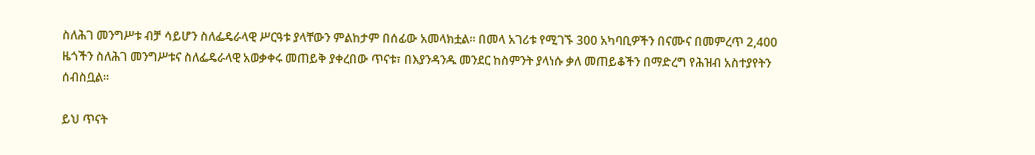ስለሕገ መንግሥቱ ብቻ ሳይሆን ስለፌዴራላዊ ሥርዓቱ ያላቸውን ምልከታም በሰፊው አመላክቷል፡፡ በመላ አገሪቱ የሚገኙ 300 አካባቢዎችን በናሙና በመምረጥ 2,400 ዜጎችን ስለሕገ መንግሥቱና ስለፌዴራላዊ አወቃቀሩ መጠይቅ ያቀረበው ጥናቱ፣ በእያንዳንዱ መንደር ከስምንት ያላነሱ ቃለ መጠይቆችን በማድረግ የሕዝብ አስተያየትን ሰብስቧል፡፡

ይህ ጥናት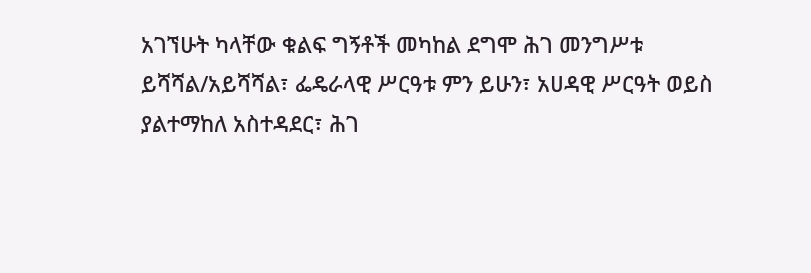አገኘሁት ካላቸው ቁልፍ ግኝቶች መካከል ደግሞ ሕገ መንግሥቱ ይሻሻል/አይሻሻል፣ ፌዴራላዊ ሥርዓቱ ምን ይሁን፣ አሀዳዊ ሥርዓት ወይስ ያልተማከለ አስተዳደር፣ ሕገ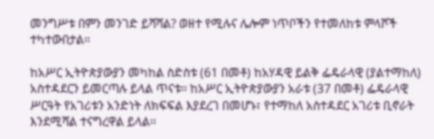መንግሥቱ በምን መንገድ ይሻሻል? ወዘተ የሚሉና ሌሎም ነጥቦችን የተመለከቱ ምላሾች ተካተውበታል፡፡

ከአሥር ኢትዮጵያውያን መካከል ስድስቱ (61 በመቶ) ከአሃዳዊ ይልቅ ፌዴራላዊ (ያልተማከለ) አስተዳደርን ይመርጣሉ ይላል ጥናቱ፡፡ ከአሥር ኢትዮጵያውያን አራቱ (37 በመቶ) ፌዴራላዊ ሥርዓት የአገሪቱን አንድነት ለክፍፍል እያደረገ በመሆኑ፣ የተማከለ አስተዳደር አገሪቱ ቢኖራት እንደሚሻል ተናግረዋል ይላል፡፡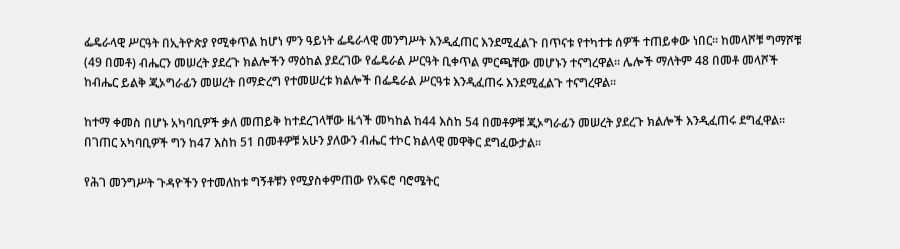ፌዴራላዊ ሥርዓት በኢትዮጵያ የሚቀጥል ከሆነ ምን ዓይነት ፌዴራላዊ መንግሥት እንዲፈጠር እንደሚፈልጉ በጥናቱ የተካተቱ ሰዎች ተጠይቀው ነበር፡፡ ከመላሾቹ ግማሾቹ (49 በመቶ) ብሔርን መሠረት ያደረጉ ክልሎችን ማዕከል ያደረገው የፌዴራል ሥርዓት ቢቀጥል ምርጫቸው መሆኑን ተናግረዋል፡፡ ሌሎች ማለትም 48 በመቶ መላሾች ከብሔር ይልቅ ጂኦግራፊን መሠረት በማድረግ የተመሠረቱ ክልሎች በፌዴራል ሥርዓቱ እንዲፈጠሩ እንደሚፈልጉ ተናግረዋል፡፡

ከተማ ቀመስ በሆኑ አካባቢዎች ቃለ መጠይቅ ከተደረገላቸው ዜጎች መካከል ከ44 እስከ 54 በመቶዎቹ ጂኦግራፊን መሠረት ያደረጉ ክልሎች እንዲፈጠሩ ደግፈዋል፡፡ በገጠር አካባቢዎች ግን ከ47 እስከ 51 በመቶዎቹ አሁን ያለውን ብሔር ተኮር ክልላዊ መዋቅር ደግፈውታል፡፡

የሕገ መንግሥት ጉዳዮችን የተመለከቱ ግኝቶቹን የሚያስቀምጠው የአፍሮ ባሮሜትር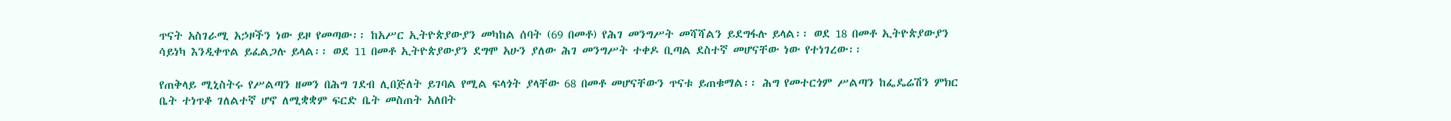ጥናት አስገራሚ አኃዞችን ነው ይዞ የመጣው፡፡ ከአሥር ኢትዮጵያውያን መካከል ሰባት (69 በመቶ) የሕገ መንግሥት መሻሻልን ይደግፋሉ ይላል፡፡ ወደ 18 በመቶ ኢትዮጵያውያን ሳይነካ እንዲቀጥል ይፈልጋሉ ይላል፡፡ ወደ 11 በመቶ ኢትዮጵያውያን ደግሞ አሁን ያለው ሕገ መንግሥት ተቀዶ ቢጣል ደስተኛ መሆናቸው ነው የተነገረው፡፡

የጠቅላይ ሚኒስትሩ የሥልጣን ዘመን በሕግ ገደብ ሊበጅለት ይገባል የሚል ፍላጎት ያላቸው 68 በመቶ መሆናቸውን ጥናቱ ይጠቁማል፡፡ ሕግ የመተርጎም ሥልጣን ከፌዴሬሽን ምክር ቤት ተነጥቆ ገለልተኛ ሆኖ ለሚቋቋም ፍርድ ቤት መስጠት አለበት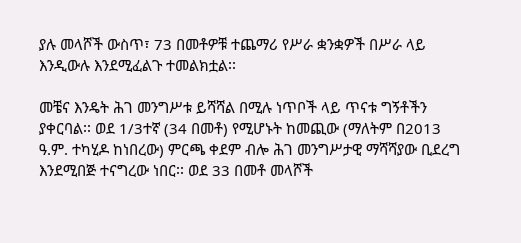ያሉ መላሾች ውስጥ፣ 73 በመቶዎቹ ተጨማሪ የሥራ ቋንቋዎች በሥራ ላይ እንዲውሉ እንደሚፈልጉ ተመልክቷል፡፡

መቼና እንዴት ሕገ መንግሥቱ ይሻሻል በሚሉ ነጥቦች ላይ ጥናቱ ግኝቶችን ያቀርባል፡፡ ወደ 1/3ተኛ (34 በመቶ) የሚሆኑት ከመጪው (ማለትም በ2013 ዓ.ም. ተካሂዶ ከነበረው) ምርጫ ቀደም ብሎ ሕገ መንግሥታዊ ማሻሻያው ቢደረግ እንደሚበጅ ተናግረው ነበር፡፡ ወደ 33 በመቶ መላሾች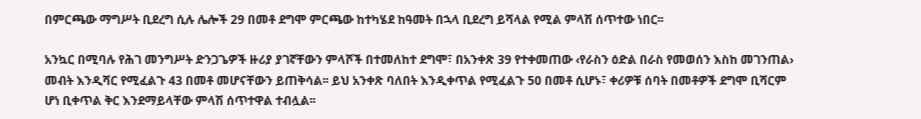በምርጫው ማግሥት ቢደረግ ሲሉ ሌሎች 29 በመቶ ደግሞ ምርጫው ከተካሄደ ከዓመት በኋላ ቢደረግ ይሻላል የሚል ምላሽ ሰጥተው ነበር፡፡

አንኳር በሚባሉ የሕገ መንግሥት ድንጋጌዎች ዙሪያ ያገኛቸውን ምላሾች በተመለከተ ደግሞ፣ በአንቀጽ 39 የተቀመጠው ‹የራስን ዕድል በራስ የመወሰን እስከ መገንጠል› መብት እንዲሻር የሚፈልጉ 43 በመቶ መሆናቸውን ይጠቅሳል፡፡ ይህ አንቀጽ ባለበት እንዲቀጥል የሚፈልጉ 50 በመቶ ሲሆኑ፣ ቀሪዎቹ ሰባት በመቶዎች ደግሞ ቢሻርም ሆነ ቢቀጥል ቅር እንደማይላቸው ምላሽ ሰጥተዋል ተብሏል፡፡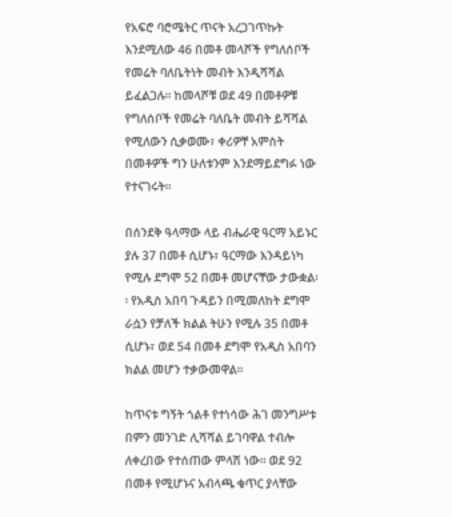የአፍሮ ባሮሜትር ጥናት አረጋገጥኩት እንደሚለው 46 በመቶ መላሾች የግለሰቦች የመሬት ባለቤትነት መብት እንዲሻሻል ይፈልጋሉ፡፡ ከመላሾቹ ወደ 49 በመቶዎቹ የግለሰቦች የመሬት ባለቤት መብት ይሻሻል የሚለውን ሲቃወሙ፣ ቀሪዎቸ አምስት በመቶዎች ግን ሁለቱንም እንደማይደግፉ ነው የተናገሩት፡፡

በሰንደቅ ዓላማው ላይ ብሔራዊ ዓርማ አይኑር ያሉ 37 በመቶ ሲሆኑ፣ ዓርማው እንዳይነካ የሚሉ ደግሞ 52 በመቶ መሆናቸው ታውቋል፡፡ የአዲስ አበባ ጉዳይን በሚመለከት ደግሞ ራሷን የቻለች ክልል ትሁን የሚሉ 35 በመቶ ሲሆኑ፣ ወደ 54 በመቶ ደግሞ የአዲስ አበባን ክልል መሆን ተቃውመዋል፡፡

ከጥናቱ ግኝት ጎልቶ የተነሳው ሕገ መንግሥቱ በምን መንገድ ሊሻሻል ይገባዋል ተብሎ ለቀረበው የተሰጠው ምላሽ ነው፡፡ ወደ 92 በመቶ የሚሆኑና አብላጫ ቁጥር ያላቸው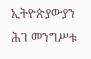ኢትዮጵያውያን ሕገ መንግሥቱ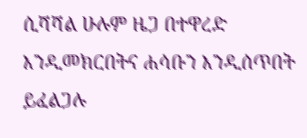ሲሻሻል ሁሉም ዜጋ በተዋረድ እንዲመክርበትና ሐሳቡን እንዲሰጥበት ይፈልጋሉ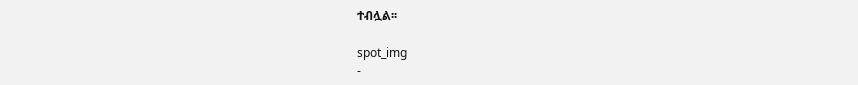ተብሏል፡፡

spot_img
-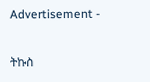Advertisement -

ትኩስ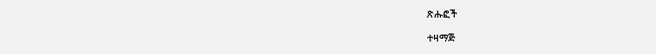ጽሑፎች

ተዛማጅ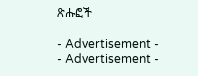ጽሑፎች

- Advertisement -
- Advertisement -